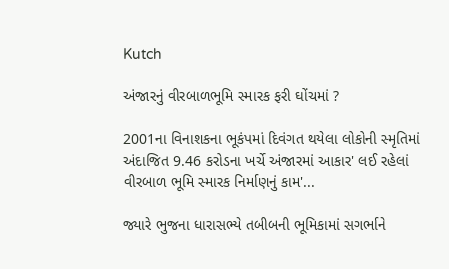Kutch

અંજારનું વીરબાળભૂમિ સ્મારક ફરી ઘોંચમાં ?

2001ના વિનાશકના ભૂકંપમાં દિવંગત થયેલા લોકોની સ્મૃતિમાં અંદાજિત 9.46 કરોડના ખર્ચે અંજારમાં આકાર' લઈ રહેલાં વીરબાળ ભૂમિ સ્મારક નિર્માણનું કામ'...

જ્યારે ભુજના ધારાસભ્યે તબીબની ભૂમિકામાં સગર્ભાને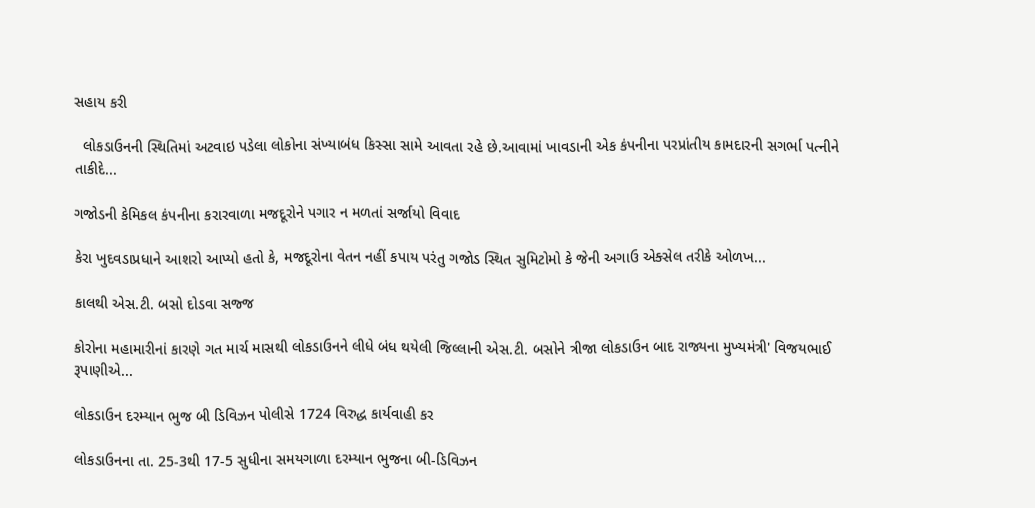સહાય કરી

  લોકડાઉનની સ્થિતિમાં અટવાઇ પડેલા લોકોના સંખ્યાબંધ કિસ્સા સામે આવતા રહે છે.આવામાં ખાવડાની એક કંપનીના પરપ્રાંતીય કામદારની સગર્ભા પત્નીને તાકીદે...

ગજોડની કેમિકલ કંપનીના કરારવાળા મજદૂરોને પગાર ન મળતાં સર્જાયો વિવાદ

કેરા ખુદવડાપ્રધાને આશરો આપ્યો હતો કે, મજદૂરોના વેતન નહીં કપાય પરંતુ ગજોડ સ્થિત સુમિટોમો કે જેની અગાઉ એક્સેલ તરીકે ઓળખ...

કાલથી એસ.ટી. બસો દોડવા સજ્જ

કોરોના મહામારીનાં કારણે ગત માર્ચ માસથી લોકડાઉનને લીધે બંધ થયેલી જિલ્લાની એસ.ટી. બસોને ત્રીજા લોકડાઉન બાદ રાજ્યના મુખ્યમંત્રી' વિજયભાઈ રૂપાણીએ...

લોકડાઉન દરમ્યાન ભુજ બી ડિવિઝન પોલીસે 1724 વિરુદ્ધ કાર્યવાહી કર

લોકડાઉનના તા. 25-3થી 17-5 સુધીના સમયગાળા દરમ્યાન ભુજના બી-ડિવિઝન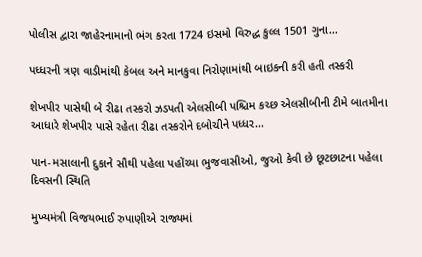પોલીસ દ્વારા જાહેરનામાનો ભંગ કરતા 1724 ઇસમો વિરુદ્ધ કુલ્લ 1501 ગુના...

પધ્ધરની ત્રણ વાડીમાંથી કેબલ અને માનકુવા નિરોણામાંથી બાઇકની કરી હતી તસ્કરી

શેખપીર પાસેથી બે રીઢા તસ્કરો ઝડપતી એલસીબી પશ્ચિમ કચ્છ એલસીબીની ટીમે બાતમીના આધારે શેખપીર પાસે રહેતા રીઢા તસ્કરોને દબોચીને પધ્ધર...

પાન-મસાલાની દુકાને સૌથી પહેલા પહોંચ્યા ભુજવાસીઓ, જુઓ કેવી છે છૂટછાટના પહેલા દિવસની સ્થિતિ

મુખ્યમંત્રી વિજયભાઈ રુપાણીએ રાજ્યમાં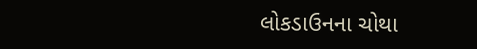લોકડાઉનના ચોથા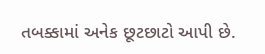તબક્કામાં અનેક છૂટછાટો આપી છે.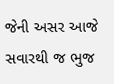જેની અસર આજે સવારથી જ ભુજ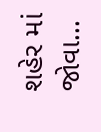શહેર માં જોવા...